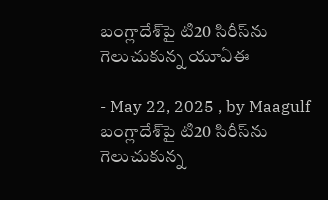బంగ్లాదేశ్‌పై టి20 సిరీస్‌ను గెలుచుకున్న యూఏఈ

- May 22, 2025 , by Maagulf
బంగ్లాదేశ్‌పై టి20 సిరీస్‌ను గెలుచుకున్న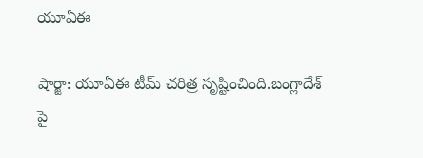యూఏఈ

షార్జా: యూఏఈ టీమ్ చ‌రిత్ర సృష్టించింది.బంగ్లాదేశ్ పై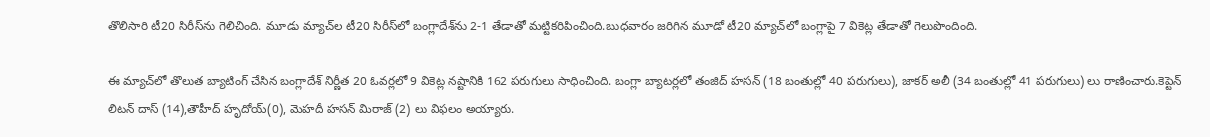తొలిసారి టీ20 సిరీస్‌ను గెలిచింది. మూడు మ్యాచ్‌ల టీ20 సిరీస్‌లో బంగ్లాదేశ్‌ను 2-1 తేడాతో మ‌ట్టిక‌రిపించింది.బుధ‌వారం జ‌రిగిన మూడో టీ20 మ్యాచ్‌లో బంగ్లాపై 7 వికెట్ల తేడాతో గెలుపొందింది.

ఈ మ్యాచ్‌లో తొలుత బ్యాటింగ్ చేసిన బంగ్లాదేశ్ నిర్ణీత 20 ఓవ‌ర్ల‌లో 9 వికెట్ల న‌ష్టానికి 162 ప‌రుగులు సాధించింది. బంగ్లా బ్యాట‌ర్ల‌లో తంజిద్ హసన్ (18 బంతుల్లో 40 ప‌రుగులు), జాకర్ అలీ (34 బంతుల్లో 41 ప‌రుగులు) లు రాణించారు.కెప్టెన్ లిట‌న్ దాస్ (14),తౌహీద్‌ హృదోయ్‌(0), మెహదీ హసన్‌ మిరాజ్‌ (2) లు విఫ‌లం అయ్యారు.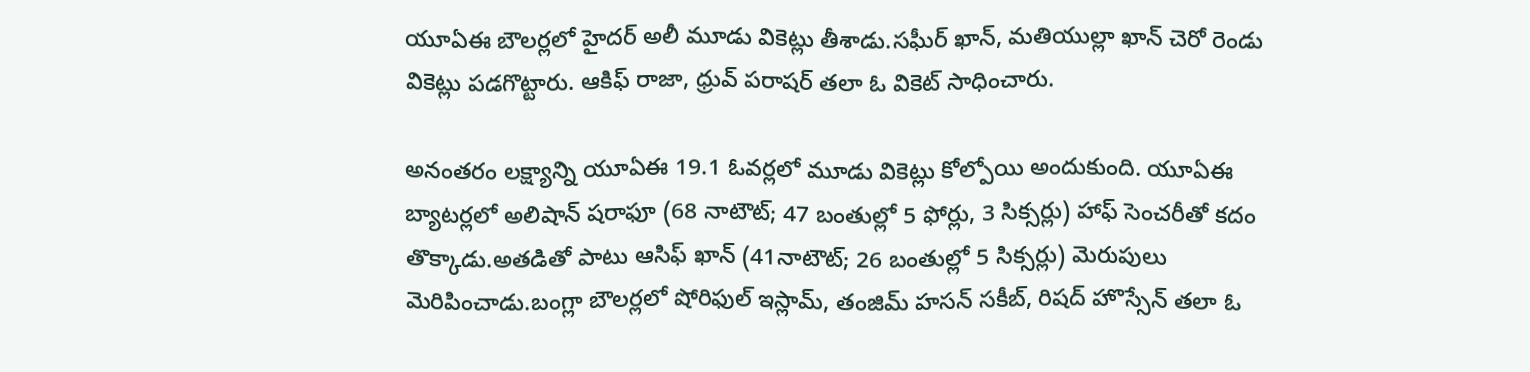యూఏఈ బౌలర్లలో హైదర్‌ అలీ మూడు వికెట్లు తీశాడు.సఘీర్‌ ఖాన్‌, మతియుల్లా ఖాన్ చెరో రెండు వికెట్లు ప‌డ‌గొట్టారు. ఆకిఫ్‌ రాజా, ధ్రువ్‌ పరాషర్ త‌లా ఓ వికెట్ సాధించారు.

అనంత‌రం ల‌క్ష్యాన్ని యూఏఈ 19.1 ఓవ‌ర్ల‌లో మూడు వికెట్లు కోల్పోయి అందుకుంది. యూఏఈ బ్యాట‌ర్ల‌లో అలిషాన్‌ షరాఫూ (68 నాటౌట్; 47 బంతుల్లో 5 ఫోర్లు, 3 సిక్స‌ర్లు) హాఫ్ సెంచ‌రీతో క‌దం తొక్కాడు.అత‌డితో పాటు ఆసిఫ్ ఖాన్ (41నాటౌట్; 26 బంతుల్లో 5 సిక్స‌ర్లు) మెరుపులు మెరిపించాడు.బంగ్లా బౌల‌ర్ల‌లో షోరిఫుల్ ఇస్లామ్, తంజిమ్ హసన్ సకీబ్, రిషద్ హొస్సేన్ త‌లా ఓ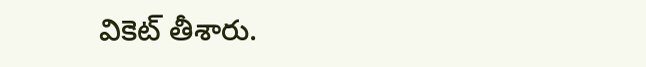వికెట్ తీశారు.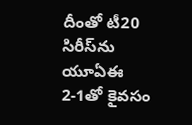దీంతో టీ20 సిరీస్‌ను యూఏఈ 2-1తో కైవ‌సం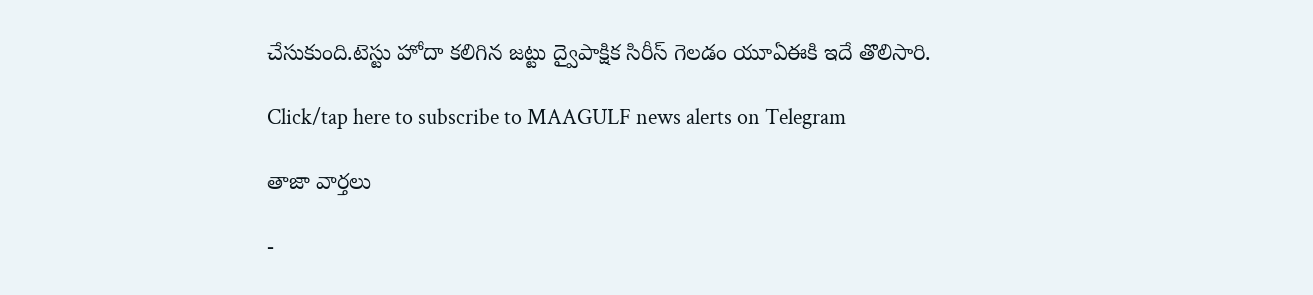చేసుకుంది.టెస్టు హోదా క‌లిగిన జ‌ట్టు ద్వైపాక్షిక సిరీస్ గెల‌డం యూఏఈకి ఇదే తొలిసారి.

Click/tap here to subscribe to MAAGULF news alerts on Telegram

తాజా వార్తలు

-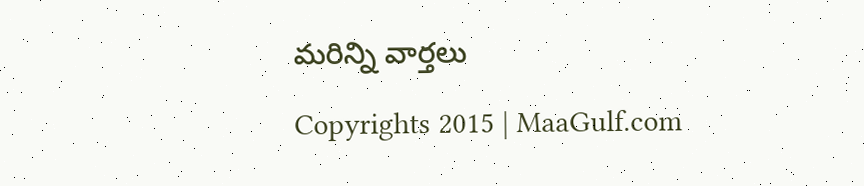మరిన్ని వార్తలు

Copyrights 2015 | MaaGulf.com